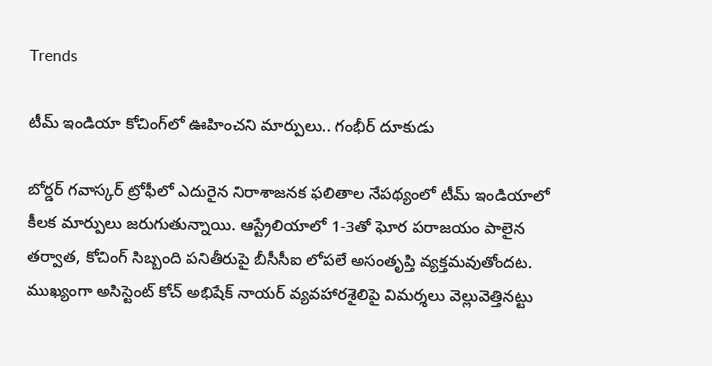Trends

టీమ్ ఇండియా కోచింగ్‌లో ఊహించని మార్పులు.. గంభీర్ దూకుడు

బోర్డర్ గవాస్కర్ ట్రోఫీలో ఎదురైన నిరాశాజనక ఫలితాల నేపథ్యంలో టీమ్ ఇండియాలో కీలక మార్పులు జరుగుతున్నాయి. ఆస్ట్రేలియాలో 1-3తో ఘోర పరాజయం పాలైన తర్వాత, కోచింగ్ సిబ్బంది పనితీరుపై బీసీసీఐ లోపలే అసంతృప్తి వ్యక్తమవుతోందట. ముఖ్యంగా అసిస్టెంట్ కోచ్ అభిషేక్ నాయర్ వ్యవహారశైలిపై విమర్శలు వెల్లువెత్తినట్టు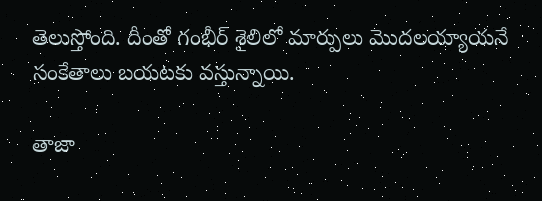తెలుస్తోంది. దీంతో గంభీర్ శైలిలో మార్పులు మొదలయ్యాయనే సంకేతాలు బయటకు వస్తున్నాయి.

తాజా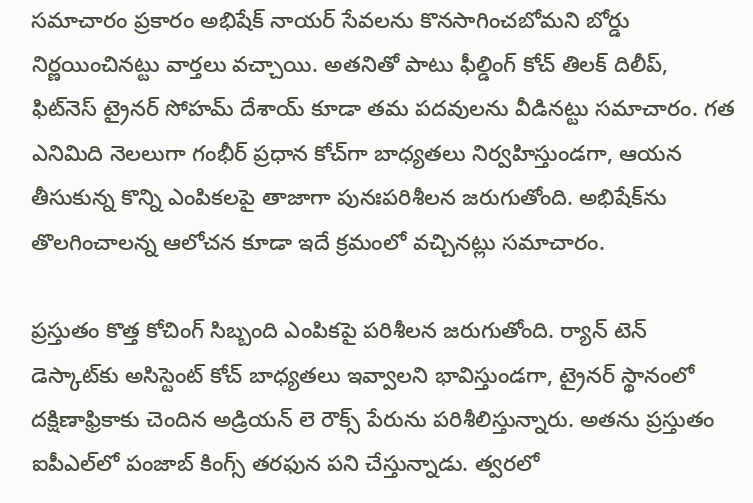సమాచారం ప్రకారం అభిషేక్ నాయర్ సేవలను కొనసాగించబోమని బోర్డు నిర్ణయించినట్టు వార్తలు వచ్చాయి. అతనితో పాటు ఫీల్డింగ్ కోచ్ తిలక్ దిలీప్, ఫిట్‌నెస్ ట్రైనర్ సోహమ్ దేశాయ్ కూడా తమ పదవులను వీడినట్టు సమాచారం. గత ఎనిమిది నెలలుగా గంభీర్ ప్రధాన కోచ్‌గా బాధ్యతలు నిర్వహిస్తుండగా, ఆయన తీసుకున్న కొన్ని ఎంపికలపై తాజాగా పునఃపరిశీలన జరుగుతోంది. అభిషేక్‌ను తొలగించాలన్న ఆలోచన కూడా ఇదే క్రమంలో వచ్చినట్లు సమాచారం.

ప్రస్తుతం కొత్త కోచింగ్ సిబ్బంది ఎంపికపై పరిశీలన జరుగుతోంది. ర్యాన్ టెన్ డెస్కాట్‌కు అసిస్టెంట్ కోచ్ బాధ్యతలు ఇవ్వాలని భావిస్తుండగా, ట్రైనర్ స్థానంలో దక్షిణాఫ్రికాకు చెందిన అడ్రియన్ లె రౌక్స్ పేరును పరిశీలిస్తున్నారు. అతను ప్రస్తుతం ఐపీఎల్‌లో పంజాబ్ కింగ్స్ తరఫున పని చేస్తున్నాడు. త్వరలో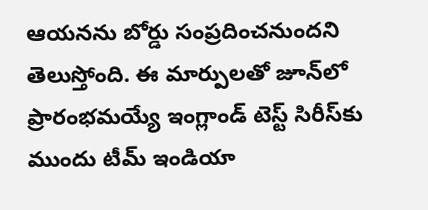ఆయనను బోర్డు సంప్రదించనుందని తెలుస్తోంది. ఈ మార్పులతో జూన్‌లో ప్రారంభమయ్యే ఇంగ్లాండ్ టెస్ట్ సిరీస్‌కు ముందు టీమ్ ఇండియా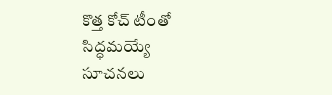కొత్త కోచ్ టీంతో సిద్ధమయ్యే సూచనలు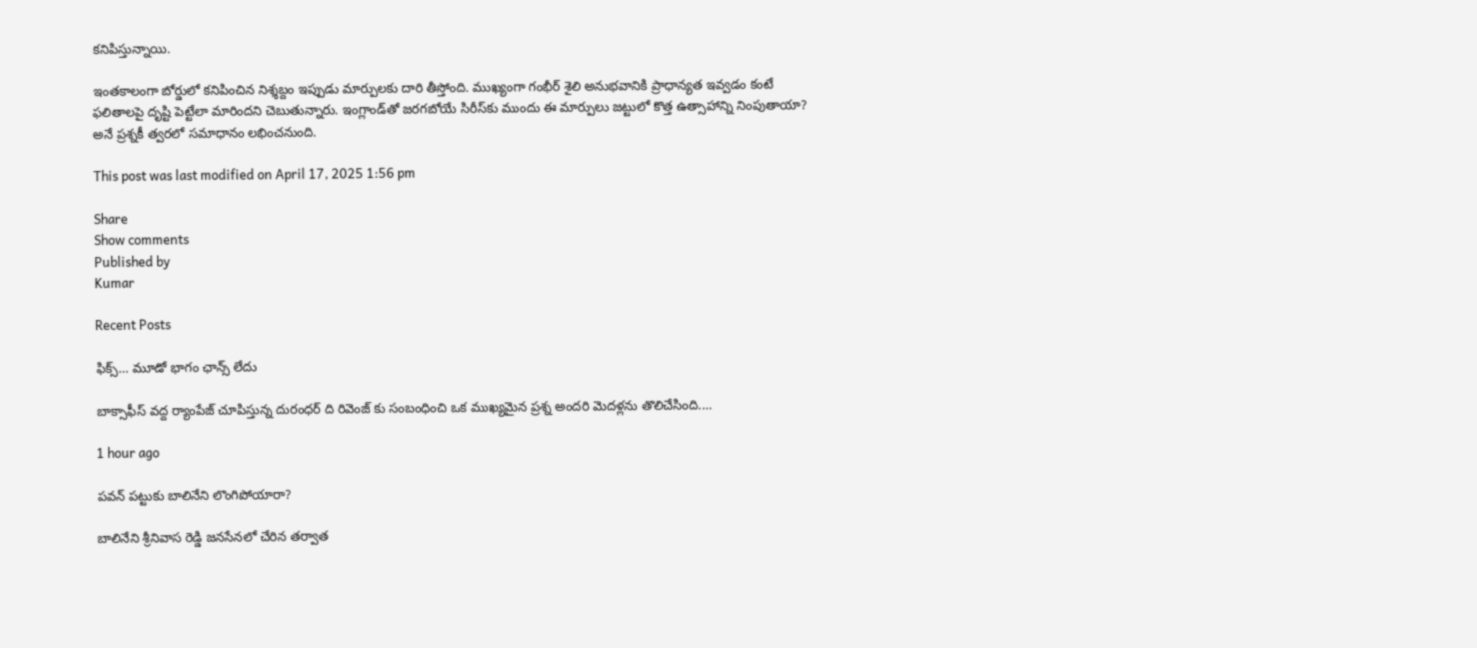కనిపిస్తున్నాయి.

ఇంతకాలంగా బోర్డులో కనిపించిన నిశ్శబ్దం ఇప్పుడు మార్పులకు దారి తీస్తోంది. ముఖ్యంగా గంభీర్ శైలి అనుభవానికి ప్రాధాన్యత ఇవ్వడం కంటే ఫలితాలపై దృష్టి పెట్టేలా మారిందని చెబుతున్నారు. ఇంగ్లాండ్‌తో జరగబోయే సిరీస్‌కు ముందు ఈ మార్పులు జట్టులో కొత్త ఉత్సాహాన్ని నింపుతాయా? అనే ప్రశ్నకీ త్వరలో సమాధానం లభించనుంది.

This post was last modified on April 17, 2025 1:56 pm

Share
Show comments
Published by
Kumar

Recent Posts

ఫిక్స్… మూడో భాగం ఛాన్స్ లేదు

బాక్సాఫీస్ వద్ద ర్యాంపేజ్ చూపిస్తున్న దురంధర్ ది రివెంజ్ కు సంబంధించి ఒక ముఖ్యమైన ప్రశ్న అందరి మెదళ్లను తొలిచేసింది.…

1 hour ago

పవన్ పట్టుకు బాలినేని లొంగిపోయారా?

బాలినేని శ్రీనివాస రెడ్డి జనసేనలో చేరిన తర్వాత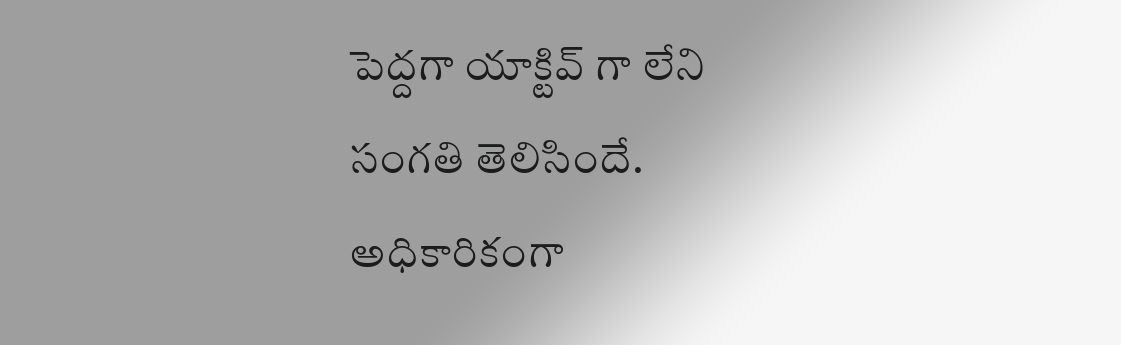పెద్దగా యాక్టివ్ గా లేని సంగతి తెలిసిందే. అధికారికంగా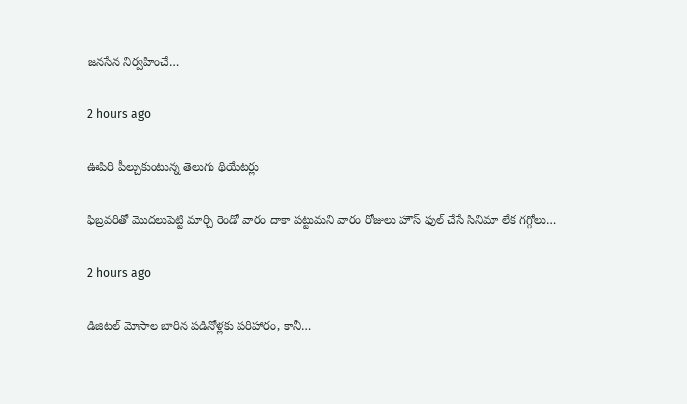జనసేన నిర్వహించే…

2 hours ago

ఊపిరి పీల్చుకుంటున్న తెలుగు థియేటర్లు

ఫిబ్రవరితో మొదలుపెట్టి మార్చి రెండో వారం దాకా పట్టుమని వారం రోజులు హౌస్ ఫుల్ చేసే సినిమా లేక గగ్గోలు…

2 hours ago

డిజిటల్ మోసాల బారిన పడినోళ్లకు పరిహారం, కానీ…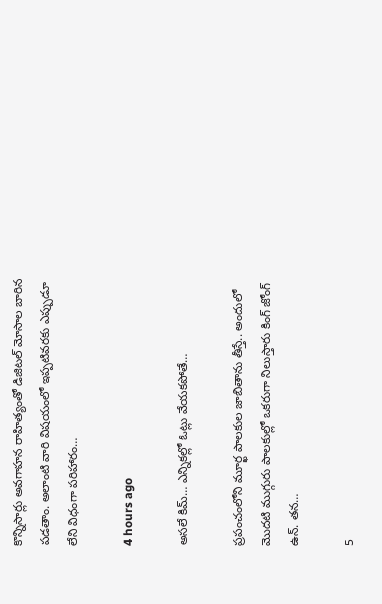కొన్నిసార్లు అవగాహన రాహిత్యంతో డిజిటల్ మోసాల బారిన పడతాం. అలాంటి వారి విషయంలో ఇప్పటివరకు ఎప్పుడూ లేని విధంగా పరిహారం…

4 hours ago

అసలే కిమ్… ఎన్నికల్లో ఓట్లు వేయకపోతే…

ప్రపంచంలోని మూర్ఖ పాలకుల జాబితాను తీస్తే.. అందులో మొదటి ముగ్గురు పాలకుల్లో ఒకరుగా నిలుస్తారు కింగ్ జోంగ్ ఉన్. తన…

5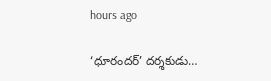hours ago

‘ధూరందర్’ దర్శకుడు…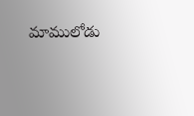మాములోడు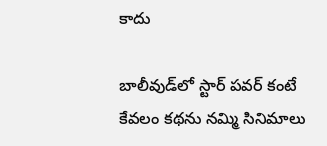కాదు

బాలీవుడ్‌లో స్టార్ పవర్ కంటే కేవలం కథను నమ్మి సినిమాలు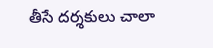తీసే దర్శకులు చాలా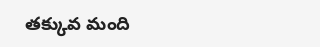తక్కువ మంది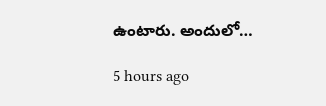ఉంటారు. అందులో…

5 hours ago